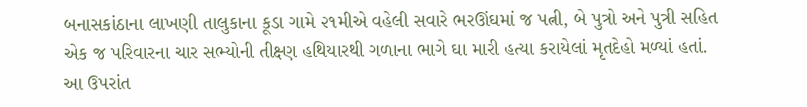બનાસકાંઠાના લાખણી તાલુકાના કૂડા ગામે ૨૧મીએ વહેલી સવારે ભરઊંઘમાં જ પત્ની, બે પુત્રો અને પુત્રી સહિત એક જ પરિવારના ચાર સભ્યોની તીક્ષ્ણ હથિયારથી ગળાના ભાગે ઘા મારી હત્યા કરાયેલાં મૃતદેહો મળ્યાં હતાં. આ ઉપરાંત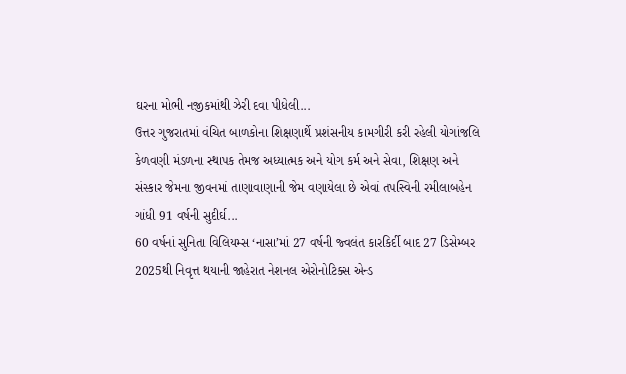ઘરના મોભી નજીકમાંથી ઝેરી દવા પીધેલી...
ઉત્તર ગુજરાતમાં વંચિત બાળકોના શિક્ષણાર્થે પ્રશંસનીય કામગીરી કરી રહેલી યોગાંજલિ કેળવણી મંડળના સ્થાપક તેમજ અધ્યાત્મક અને યોગ કર્મ અને સેવા, શિક્ષણ અને સંસ્કાર જેમના જીવનમાં તાણાવાણાની જેમ વણાયેલા છે એવાં તપસ્વિની રમીલાબહેન ગાંધી 91 વર્ષની સુદીર્ઘ...
60 વર્ષનાં સુનિતા વિલિયમ્સ ‘નાસા’માં 27 વર્ષની જ્વલંત કારકિર્દી બાદ 27 ડિસેમ્બર 2025થી નિવૃત્ત થયાની જાહેરાત નેશનલ એરોનોટિક્સ એન્ડ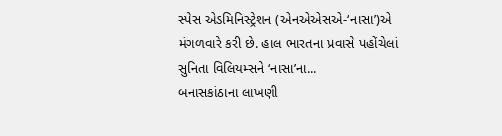સ્પેસ એડમિનિસ્ટ્રેશન (એનએએસએ-‘નાસા’)એ મંગળવારે કરી છે. હાલ ભારતના પ્રવાસે પહોંચેલાં સુનિતા વિલિયમ્સને ‘નાસા’ના...
બનાસકાંઠાના લાખણી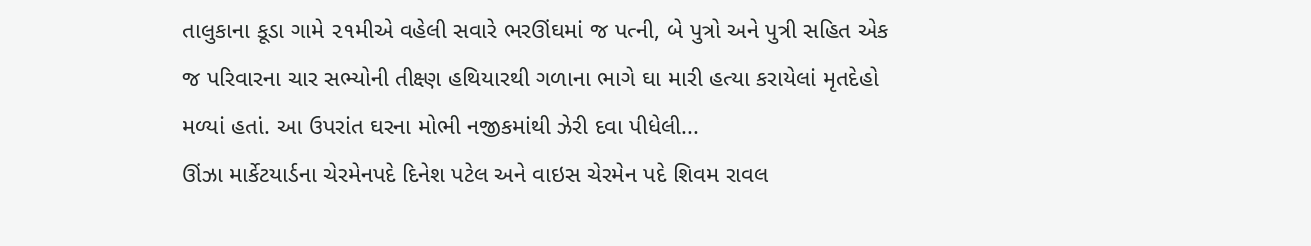તાલુકાના કૂડા ગામે ૨૧મીએ વહેલી સવારે ભરઊંઘમાં જ પત્ની, બે પુત્રો અને પુત્રી સહિત એક જ પરિવારના ચાર સભ્યોની તીક્ષ્ણ હથિયારથી ગળાના ભાગે ઘા મારી હત્યા કરાયેલાં મૃતદેહો મળ્યાં હતાં. આ ઉપરાંત ઘરના મોભી નજીકમાંથી ઝેરી દવા પીધેલી...
ઊંઝા માર્કેટયાર્ડના ચેરમેનપદે દિનેશ પટેલ અને વાઇસ ચેરમેન પદે શિવમ રાવલ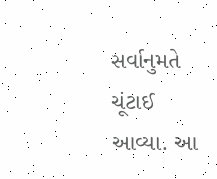સર્વાનુમતે ચૂંટાઈ આવ્યા. આ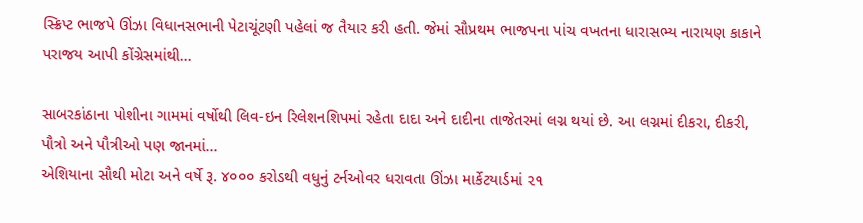સ્ક્રિપ્ટ ભાજપે ઊંઝા વિધાનસભાની પેટાચૂંટણી પહેલાં જ તૈયાર કરી હતી. જેમાં સૌપ્રથમ ભાજપના પાંચ વખતના ધારાસભ્ય નારાયણ કાકાને પરાજય આપી કોંગ્રેસમાંથી...

સાબરકાંઠાના પોશીના ગામમાં વર્ષોથી લિવ-ઇન રિલેશનશિપમાં રહેતા દાદા અને દાદીના તાજેતરમાં લગ્ન થયાં છે. આ લગ્નમાં દીકરા, દીકરી, પૌત્રો અને પૌત્રીઓ પણ જાનમાં...
એશિયાના સૌથી મોટા અને વર્ષે રૂ. ૪૦૦૦ કરોડથી વધુનું ટર્નઓવર ધરાવતા ઊંઝા માર્કેટયાર્ડમાં ૨૧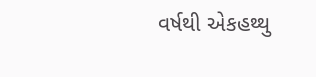વર્ષથી એકહથ્થુ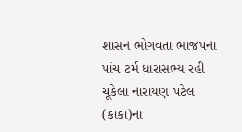શાસન ભોગવતા ભાજપના પાંચ ટર્મ ધારાસભ્ય રહી ચૂકેલા નારાયણ પટેલ (કાકા)ના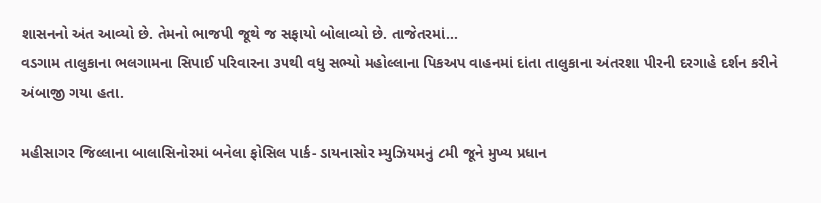શાસનનો અંત આવ્યો છે. તેમનો ભાજપી જૂથે જ સફાયો બોલાવ્યો છે. તાજેતરમાં...
વડગામ તાલુકાના ભલગામના સિપાઈ પરિવારના ૩૫થી વધુ સભ્યો મહોલ્લાના પિકઅપ વાહનમાં દાંતા તાલુકાના અંતરશા પીરની દરગાહે દર્શન કરીને અંબાજી ગયા હતા.

મહીસાગર જિલ્લાના બાલાસિનોરમાં બનેલા ફોસિલ પાર્ક- ડાયનાસોર મ્યુઝિયમનું ૮મી જૂને મુખ્ય પ્રધાન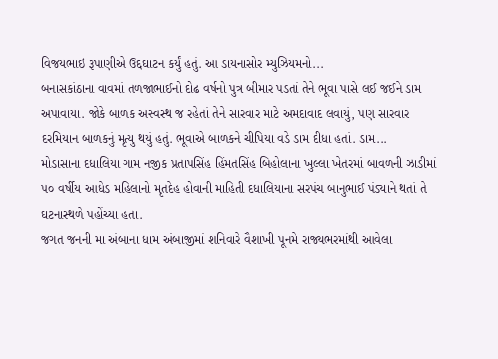વિજયભાઇ રૂપાણીએ ઉદ્દઘાટન કર્યું હતું. આ ડાયનાસોર મ્યુઝિયમનો...
બનાસકાંઠાના વાવમાં તળજાભાઈનો દોઢ વર્ષનો પુત્ર બીમાર પડતાં તેને ભૂવા પાસે લઈ જઈને ડામ અપાવાયા. જોકે બાળક અસ્વસ્થ જ રહેતાં તેને સારવાર માટે અમદાવાદ લવાયું, પણ સારવાર દરમિયાન બાળકનું મૃત્યુ થયું હતું. ભૂવાએ બાળકને ચીપિયા વડે ડામ દીધા હતાં. ડામ...
મોડાસાના દધાલિયા ગામ નજીક પ્રતાપસિંહ હિંમતસિંહ બિહોલાના ખુલ્લા ખેતરમાં બાવળની ઝાડીમાં ૫૦ વર્ષીય આધેડ મહિલાનો મૃતદેહ હોવાની માહિતી દધાલિયાના સરપંચ બાનુભાઈ પંડ્યાને થતાં તે ઘટનાસ્થળે પહોંચ્યા હતા.
જગત જનની મા અંબાના ધામ અંબાજીમાં શનિવારે વૈશાખી પૂનમે રાજ્યભરમાંથી આવેલા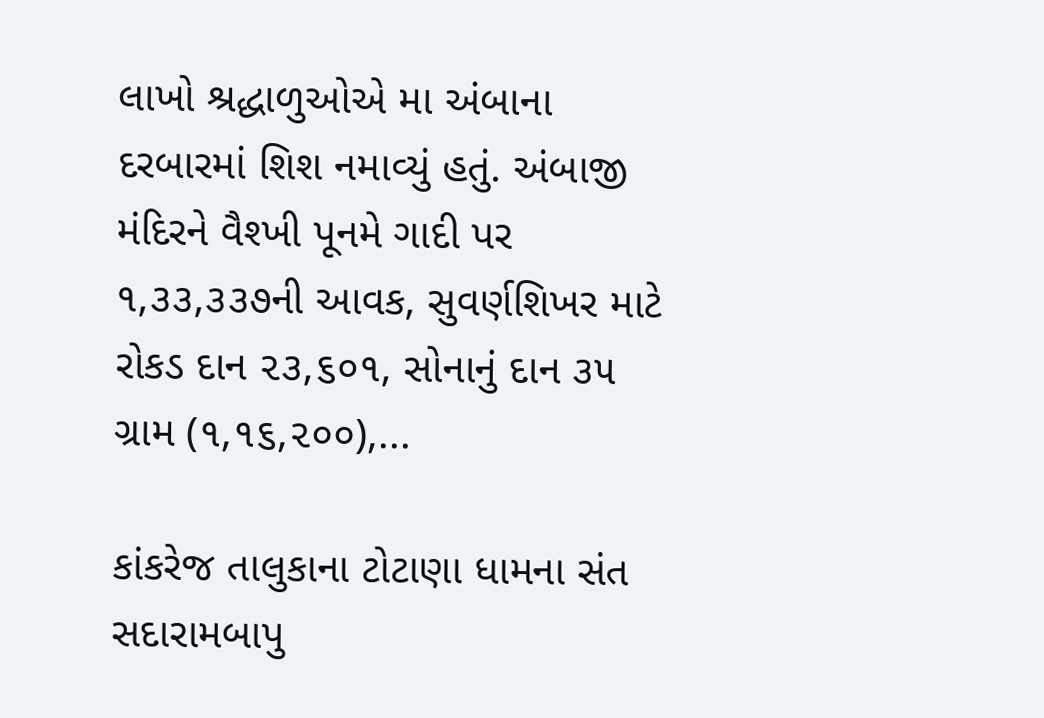લાખો શ્રદ્ધાળુઓએ મા અંબાના દરબારમાં શિશ નમાવ્યું હતું. અંબાજી મંદિરને વૈશ્ખી પૂનમે ગાદી પર ૧,૩૩,૩૩૭ની આવક, સુવર્ણશિખર માટે રોકડ દાન ૨૩,૬૦૧, સોનાનું દાન ૩૫ ગ્રામ (૧,૧૬,૨૦૦),...

કાંકરેજ તાલુકાના ટોટાણા ધામના સંત સદારામબાપુ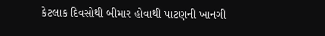કેટલાક દિવસોથી બીમાર હોવાથી પાટણની ખાનગી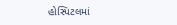હોસ્પિટલમાં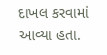દાખલ કરવામાં આવ્યા હતા.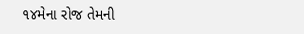૧૪મેના રોજ તેમની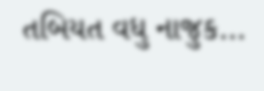તબિયત વધુ નાજુક...